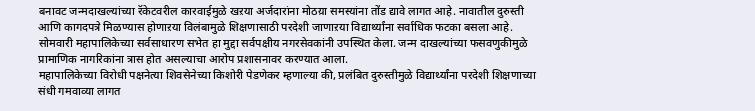बनावट जन्मदाखल्यांच्या रॅकेटवरील कारवाईमुळे खऱया अर्जदारांना मोठय़ा समस्यांना तोंड द्यावे लागत आहे. नावातील दुरुस्ती आणि कागदपत्रे मिळण्यास होणाऱया विलंबामुळे शिक्षणासाठी परदेशी जाणाऱया विद्यार्थ्यांना सर्वाधिक फटका बसला आहे. सोमवारी महापालिकेच्या सर्वसाधारण सभेत हा मुद्दा सर्वपक्षीय नगरसेवकांनी उपस्थित केला. जन्म दाखल्यांच्या फसवणुकीमुळे प्रामाणिक नागरिकांना त्रास होत असल्याचा आरोप प्रशासनावर करण्यात आला.
महापालिकेच्या विरोधी पक्षनेत्या शिवसेनेच्या किशोरी पेडणेकर म्हणाल्या की, प्रलंबित दुरुस्तीमुळे विद्यार्थ्यांना परदेशी शिक्षणाच्या संधी गमवाव्या लागत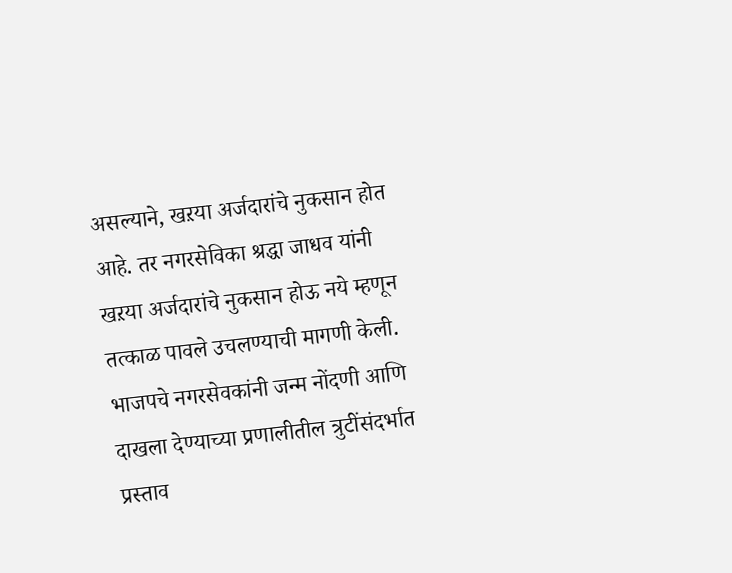असल्याने, खऱया अर्जदारांचे नुकसान होत आहे. तर नगरसेविका श्रद्धा जाधव यांनी खऱया अर्जदारांचे नुकसान होऊ नये म्हणून तत्काळ पावले उचलण्याची मागणी केली. भाजपचे नगरसेवकांनी जन्म नोंदणी आणि दाखला देण्याच्या प्रणालीतील त्रुटींसंदर्भात प्रस्ताव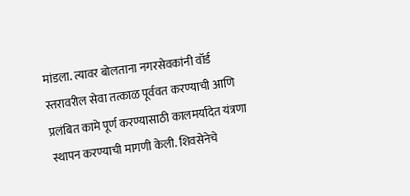मांडला. त्यावर बोलताना नगरसेवकांनी वॉर्ड स्तरावरील सेवा तत्काळ पूर्ववत करण्याची आणि प्रलंबित कामे पूर्ण करण्यासाठी कालमर्यादेत यंत्रणा स्थापन करण्याची मागणी केली. शिवसेनेचे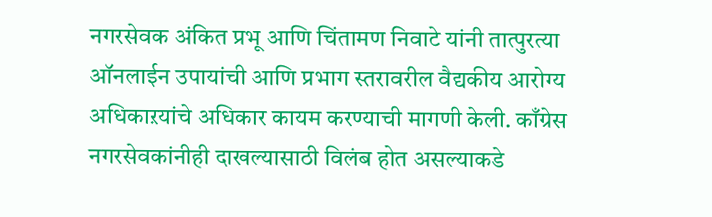नगरसेवक अंकित प्रभू आणि चिंतामण निवाटे यांनी तात्पुरत्या ऑनलाईन उपायांची आणि प्रभाग स्तरावरील वैद्यकीय आरोग्य अधिकाऱयांचे अधिकार कायम करण्याची मागणी केली. काँग्रेस नगरसेवकांनीही दाखल्यासाठी विलंब होत असल्याकडे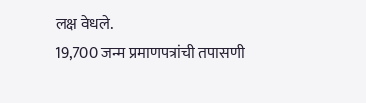लक्ष वेधले.
19,700 जन्म प्रमाणपत्रांची तपासणी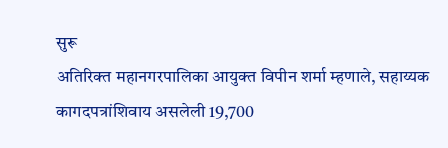सुरू
अतिरिक्त महानगरपालिका आयुक्त विपीन शर्मा म्हणाले, सहाय्यक कागदपत्रांशिवाय असलेली 19,700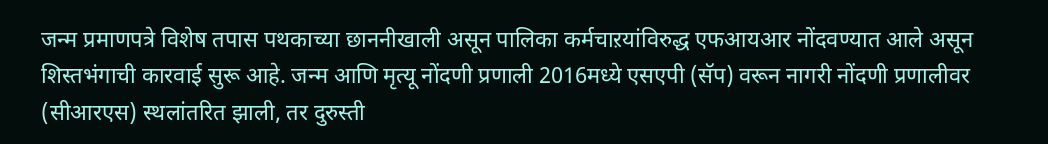जन्म प्रमाणपत्रे विशेष तपास पथकाच्या छाननीखाली असून पालिका कर्मचाऱयांविरुद्ध एफआयआर नोंदवण्यात आले असून शिस्तभंगाची कारवाई सुरू आहे. जन्म आणि मृत्यू नोंदणी प्रणाली 2016मध्ये एसएपी (सॅप) वरून नागरी नोंदणी प्रणालीवर (सीआरएस) स्थलांतरित झाली, तर दुरुस्ती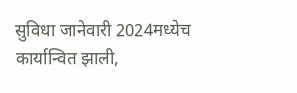सुविधा जानेवारी 2024मध्येच कार्यान्वित झाली,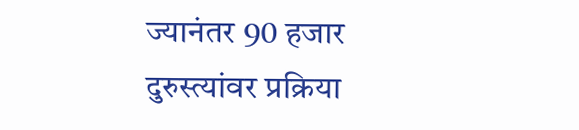ज्यानंतर 90 हजार दुरुस्त्यांवर प्रक्रिया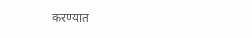करण्यात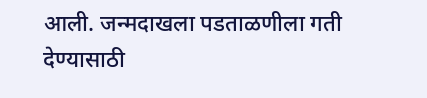आली. जन्मदाखला पडताळणीला गती देण्यासाठी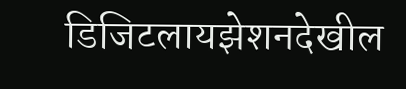डिजिटलायझेशनदेखील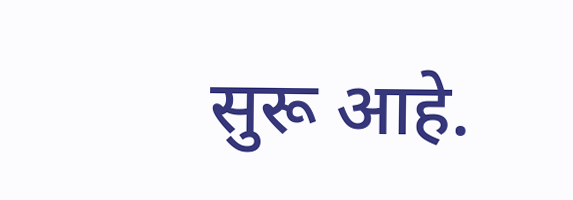सुरू आहे.